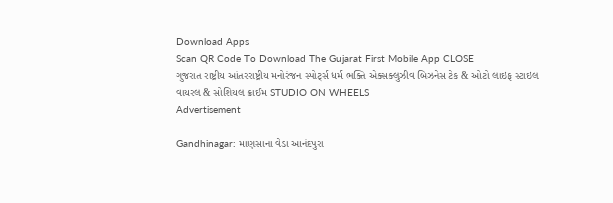Download Apps
Scan QR Code To Download The Gujarat First Mobile App CLOSE
ગુજરાત રાષ્ટ્રીય આંતરરાષ્ટ્રીય મનોરંજન સ્પોર્ટ્સ ધર્મ ભક્તિ એક્સક્લુઝીવ બિઝનેસ ટેક & ઓટો લાઇફ સ્ટાઇલ વાયરલ & સોશિયલ ક્રાઈમ STUDIO ON WHEELS
Advertisement

Gandhinagar: માણસાના વેડા આનંદપુરા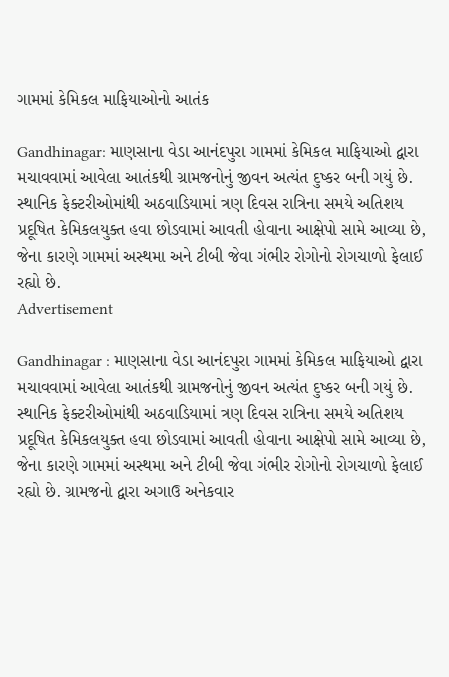ગામમાં કેમિકલ માફિયાઓનો આતંક

Gandhinagar: માણસાના વેડા આનંદપુરા ગામમાં કેમિકલ માફિયાઓ દ્વારા મચાવવામાં આવેલા આતંકથી ગ્રામજનોનું જીવન અત્યંત દુષ્કર બની ગયું છે. સ્થાનિક ફેક્ટરીઓમાંથી અઠવાડિયામાં ત્રણ દિવસ રાત્રિના સમયે અતિશય પ્રદૂષિત કેમિકલયુક્ત હવા છોડવામાં આવતી હોવાના આક્ષેપો સામે આવ્યા છે, જેના કારણે ગામમાં અસ્થમા અને ટીબી જેવા ગંભીર રોગોનો રોગચાળો ફેલાઈ રહ્યો છે.
Advertisement

Gandhinagar : માણસાના વેડા આનંદપુરા ગામમાં કેમિકલ માફિયાઓ દ્વારા મચાવવામાં આવેલા આતંકથી ગ્રામજનોનું જીવન અત્યંત દુષ્કર બની ગયું છે. સ્થાનિક ફેક્ટરીઓમાંથી અઠવાડિયામાં ત્રણ દિવસ રાત્રિના સમયે અતિશય પ્રદૂષિત કેમિકલયુક્ત હવા છોડવામાં આવતી હોવાના આક્ષેપો સામે આવ્યા છે, જેના કારણે ગામમાં અસ્થમા અને ટીબી જેવા ગંભીર રોગોનો રોગચાળો ફેલાઈ રહ્યો છે. ગ્રામજનો દ્વારા અગાઉ અનેકવાર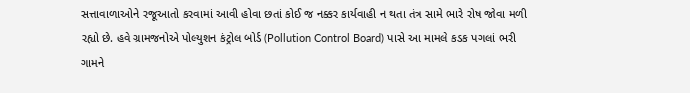સત્તાવાળાઓને રજૂઆતો કરવામાં આવી હોવા છતાં કોઈ જ નક્કર કાર્યવાહી ન થતા તંત્ર સામે ભારે રોષ જોવા મળી રહ્યો છે. હવે ગ્રામજનોએ પોલ્યુશન કંટ્રોલ બોર્ડ (Pollution Control Board) પાસે આ મામલે કડક પગલાં ભરી ગામને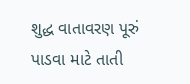શુદ્ધ વાતાવરણ પૂરું પાડવા માટે તાતી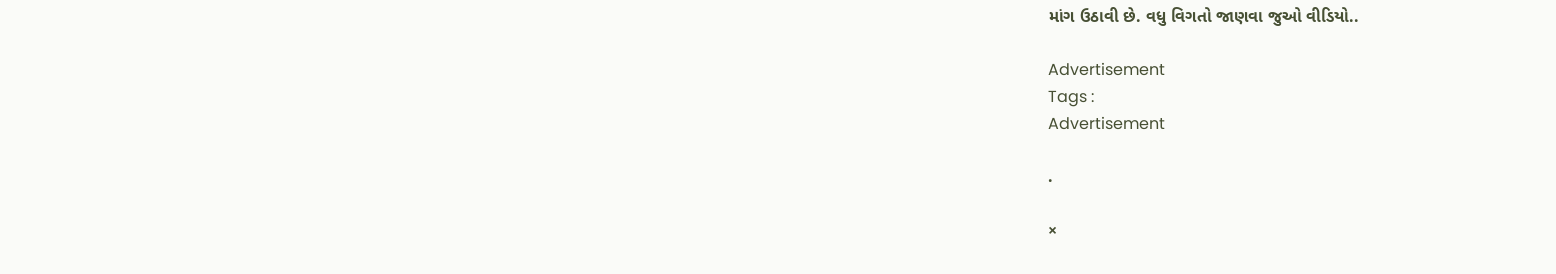માંગ ઉઠાવી છે. વધુ વિગતો જાણવા જુઓ વીડિયો..

Advertisement
Tags :
Advertisement

.

×